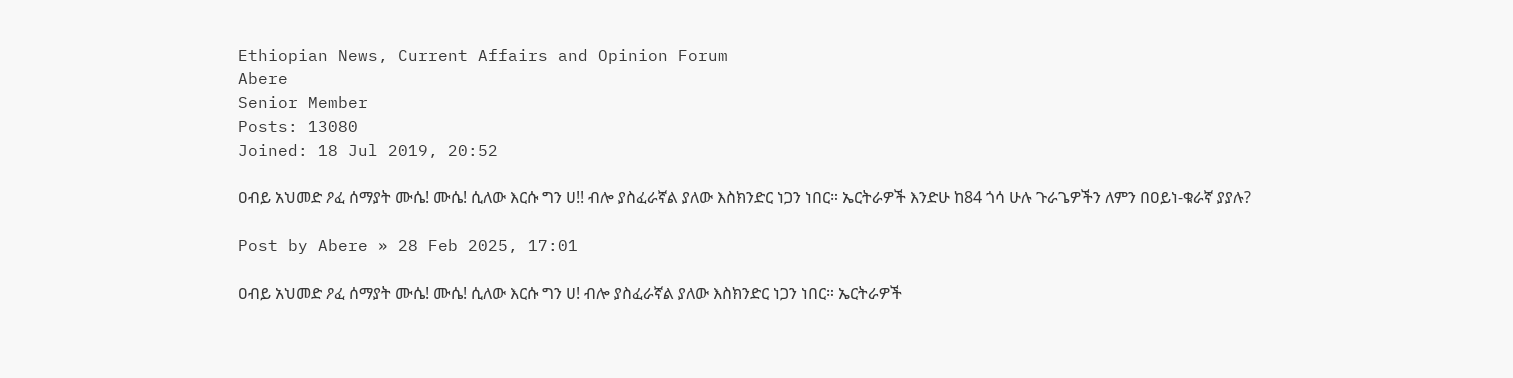Ethiopian News, Current Affairs and Opinion Forum
Abere
Senior Member
Posts: 13080
Joined: 18 Jul 2019, 20:52

ዐብይ አህመድ ዖፈ ሰማያት ሙሴ! ሙሴ! ሲለው እርሱ ግን ሀ!! ብሎ ያስፈራኛል ያለው እስክንድር ነጋን ነበር። ኤርትራዎች እንድሁ ከ84 ጎሳ ሁሉ ጉራጌዎችን ለምን በዐይነ-ቁራኛ ያያሉ?

Post by Abere » 28 Feb 2025, 17:01

ዐብይ አህመድ ዖፈ ሰማያት ሙሴ! ሙሴ! ሲለው እርሱ ግን ሀ! ብሎ ያስፈራኛል ያለው እስክንድር ነጋን ነበር። ኤርትራዎች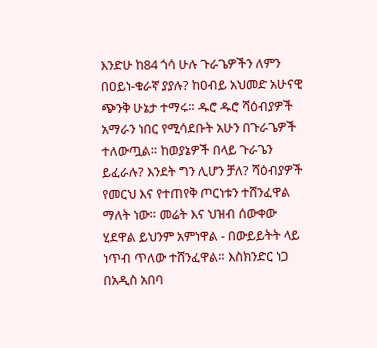እንድሁ ከ84 ጎሳ ሁሉ ጉራጌዎችን ለምን በዐይነ-ቁራኛ ያያሉ? ከዐብይ አህመድ አሁናዊ ጭንቅ ሁኔታ ተማሩ። ዱሮ ዱሮ ሻዕብያዎች አማራን ነበር የሚሳደቡት አሁን በጉራጌዎች ተለውጧል። ከወያኔዎች በላይ ጉራጌን ይፈራሉ? እንደት ግን ሊሆን ቻለ? ሻዕብያዎች የመርህ እና የተጠየቅ ጦርነቱን ተሸንፈዋል ማለት ነው። መሬት እና ህዝብ ሰውቀው ሂደዋል ይህንም አምነዋል - በውይይትት ላይ ነጥብ ጥለው ተሸንፈዋል። እስክንድር ነጋ በአዲስ አበባ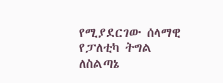የሚያደርገው ሰላማዊ የፓለቲካ ትግል ለስልጣኔ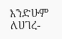እንድሁም ለሀገረ-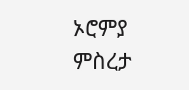ኦሮምያ ምስረታ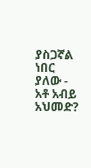ያስጋኛል ነበር ያለው - አቶ አብይ አህመድ?